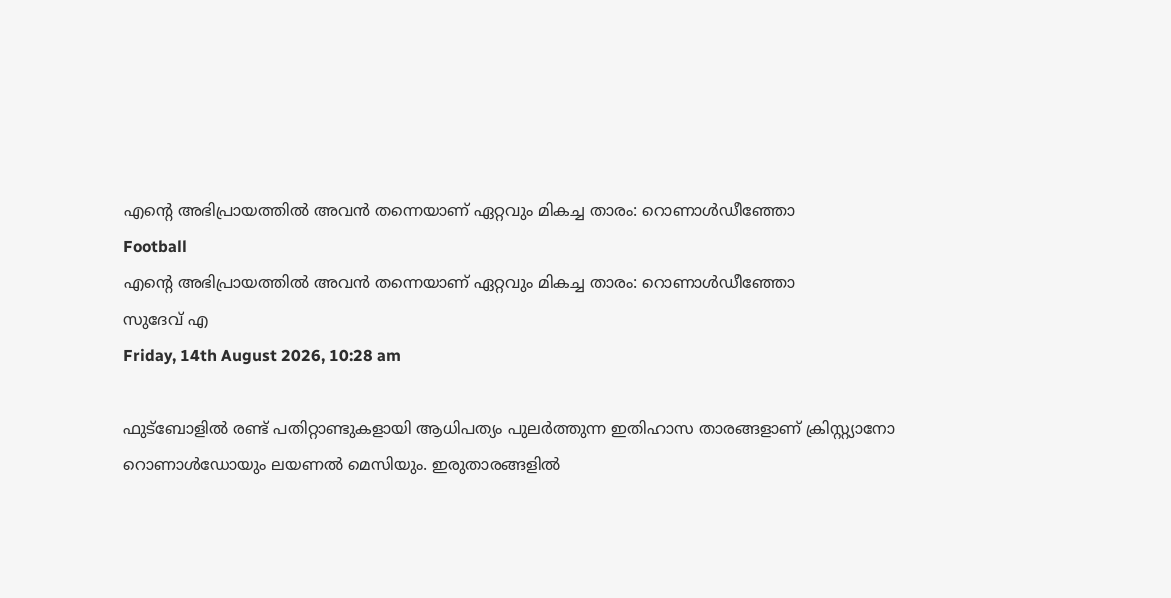എന്റെ അഭിപ്രായത്തില്‍ അവന്‍ തന്നെയാണ് ഏറ്റവും മികച്ച താരം: റൊണാള്‍ഡീഞ്ഞോ
Football
എന്റെ അഭിപ്രായത്തില്‍ അവന്‍ തന്നെയാണ് ഏറ്റവും മികച്ച താരം: റൊണാള്‍ഡീഞ്ഞോ
സുദേവ് എ
Friday, 14th August 2026, 10:28 am

ഫുട്‌ബോളില്‍ രണ്ട് പതിറ്റാണ്ടുകളായി ആധിപത്യം പുലര്‍ത്തുന്ന ഇതിഹാസ താരങ്ങളാണ് ക്രിസ്റ്റ്യാനോ റൊണാള്‍ഡോയും ലയണല്‍ മെസിയും. ഇരുതാരങ്ങളില്‍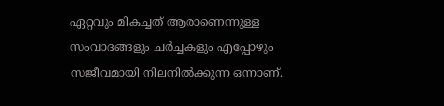ഏറ്റവും മികച്ചത് ആരാണെന്നുള്ള സംവാദങ്ങളും ചര്‍ച്ചകളും എപ്പോഴും സജീവമായി നിലനില്‍ക്കുന്ന ഒന്നാണ്.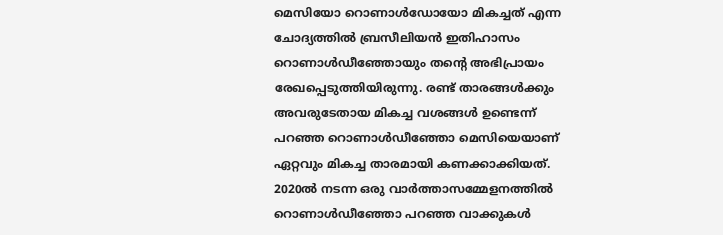മെസിയോ റൊണാള്‍ഡോയോ മികച്ചത് എന്ന ചോദ്യത്തില്‍ ബ്രസീലിയന്‍ ഇതിഹാസം റൊണാള്‍ഡീഞ്ഞോയും തന്റെ അഭിപ്രായം രേഖപ്പെടുത്തിയിരുന്നു. രണ്ട് താരങ്ങള്‍ക്കും അവരുടേതായ മികച്ച വശങ്ങള്‍ ഉണ്ടെന്ന് പറഞ്ഞ റൊണാള്‍ഡീഞ്ഞോ മെസിയെയാണ് ഏറ്റവും മികച്ച താരമായി കണക്കാക്കിയത്. 2020ല്‍ നടന്ന ഒരു വാര്‍ത്താസമ്മേളനത്തില്‍ റൊണാള്‍ഡീഞ്ഞോ പറഞ്ഞ വാക്കുകള്‍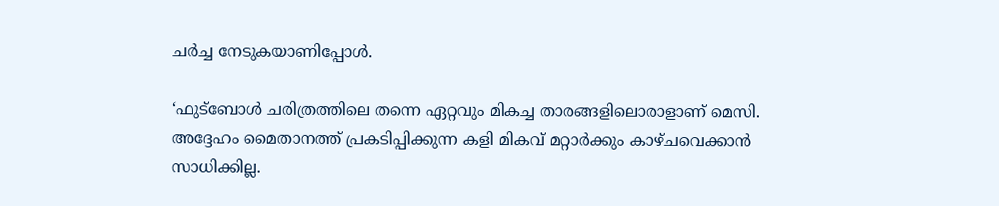ചര്‍ച്ച നേടുകയാണിപ്പോള്‍.

‘ഫുട്ബോള്‍ ചരിത്രത്തിലെ തന്നെ ഏറ്റവും മികച്ച താരങ്ങളിലൊരാളാണ് മെസി. അദ്ദേഹം മൈതാനത്ത് പ്രകടിപ്പിക്കുന്ന കളി മികവ് മറ്റാര്‍ക്കും കാഴ്ചവെക്കാന്‍ സാധിക്കില്ല.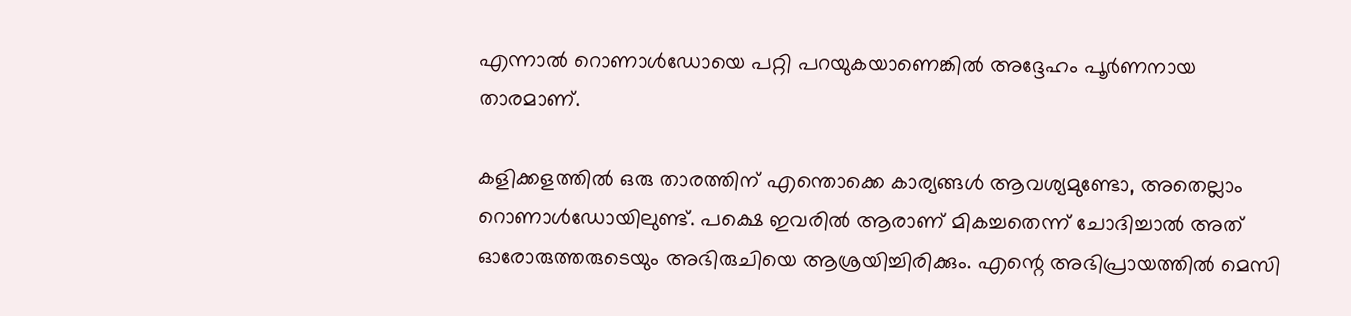എന്നാല്‍ റൊണാള്‍ഡോയെ പറ്റി പറയുകയാണെങ്കില്‍ അദ്ദേഹം പൂര്‍ണനായ താരമാണ്.

കളിക്കളത്തില്‍ ഒരു താരത്തിന് എന്തൊക്കെ കാര്യങ്ങള്‍ ആവശ്യമുണ്ടോ, അതെല്ലാം റൊണാള്‍ഡോയിലുണ്ട്. പക്ഷെ ഇവരില്‍ ആരാണ് മികച്ചതെന്ന് ചോദിച്ചാല്‍ അത് ഓരോരുത്തരുടെയും അഭിരുചിയെ ആശ്രയിച്ചിരിക്കും. എന്റെ അഭിപ്രായത്തില്‍ മെസി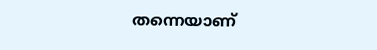തന്നെയാണ്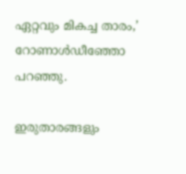ഏറ്റവും മികച്ച താരം,’ റോണാള്‍ഡീഞ്ഞോ പറഞ്ഞു.

ഇരുതാരങ്ങളും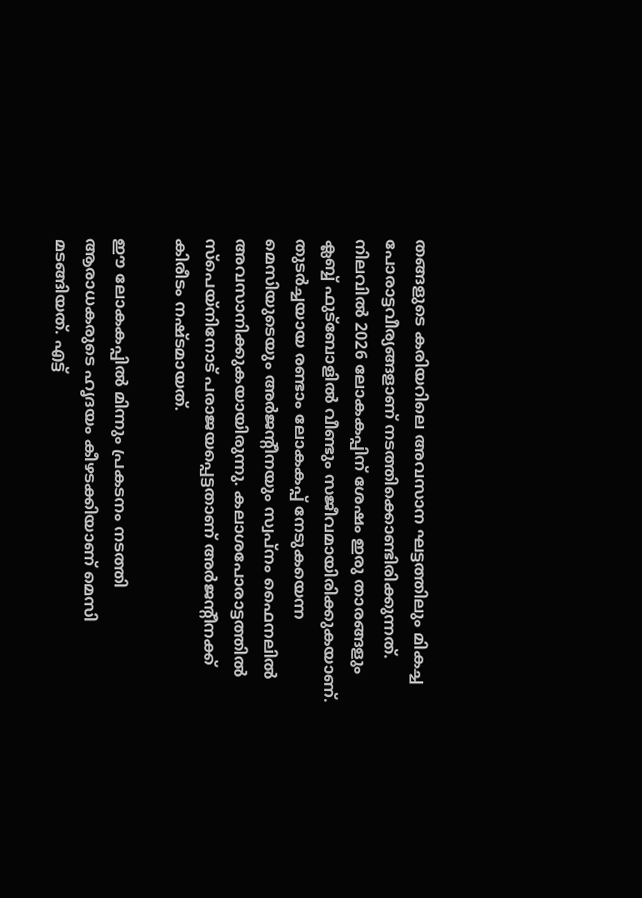തങ്ങളുടെ കരിയറിലെ അവസാന ഘട്ടത്തിലും മികച്ച പോരാട്ടവീര്യങ്ങളാണ് നടത്തിക്കൊണ്ടിരിക്കുന്നത്. നിലവില്‍ 2026 ലോകകപ്പിന് ശേഷം ഇരു താരങ്ങളും ക്ലബ്ബ് ഫുട്‌ബോളില്‍ വീണ്ടും സജീവമായിരിക്കുകയാണ്. തുടര്‍ച്ചയായ രണ്ടാം ലോകകപ്പ് നേടുകയെന്ന മെസിയുടെയും അര്‍ജന്റീനയും സ്വപ്നം ഫൈനലില്‍ അവസാനിക്കുകയായിരുന്നു. കലാശപോരാട്ടത്തില്‍ സ്‌പെയ്‌നിനോട് പരാജയപ്പെട്ടതാണ് അര്‍ജന്റീനക്ക് കിരീടം നഷ്ടമായത്.

ഈ ലോകകപ്പില്‍ മിന്നും പ്രകടനം നടത്തി ആരാധകരുടെ ഹൃദയം കീഴടക്കിയാണ് മെസി മടങ്ങിയത്. എട്ട്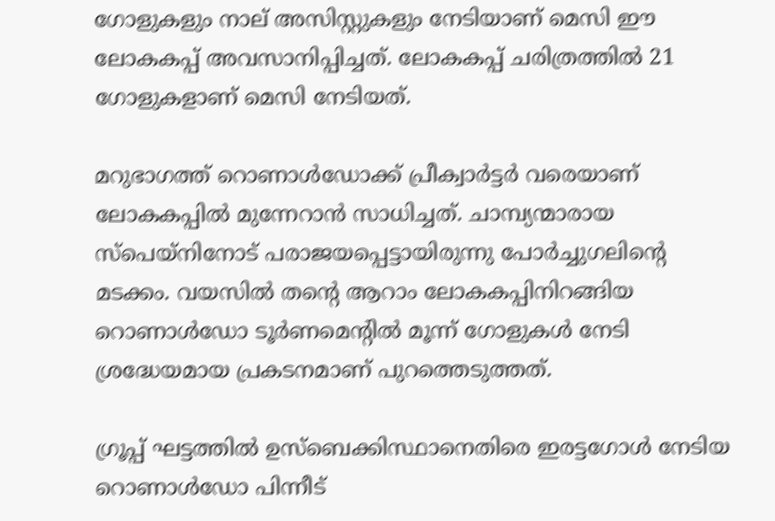ഗോളുകളും നാല് അസിസ്റ്റുകളും നേടിയാണ് മെസി ഈ ലോകകപ്പ് അവസാനിപ്പിച്ചത്. ലോകകപ്പ് ചരിത്രത്തില്‍ 21 ഗോളുകളാണ് മെസി നേടിയത്.

മറുഭാഗത്ത് റൊണാള്‍ഡോക്ക് പ്രീക്വാര്‍ട്ടര്‍ വരെയാണ് ലോകകപ്പില്‍ മുന്നേറാന്‍ സാധിച്ചത്. ചാമ്പ്യന്മാരായ സ്‌പെയ്‌നിനോട് പരാജയപ്പെട്ടായിരുന്നു പോര്‍ച്ചുഗലിന്റെ മടക്കം. വയസില്‍ തന്റെ ആറാം ലോകകപ്പിനിറങ്ങിയ റൊണാള്‍ഡോ ടൂര്‍ണമെന്റില്‍ മൂന്ന് ഗോളുകള്‍ നേടി ശ്രദ്ധേയമായ പ്രകടനമാണ് പുറത്തെടുത്തത്.

ഗ്രൂപ്പ് ഘട്ടത്തില്‍ ഉസ്‌ബെക്കിസ്ഥാനെതിരെ ഇരട്ടഗോള്‍ നേടിയ റൊണാള്‍ഡോ പിന്നീട്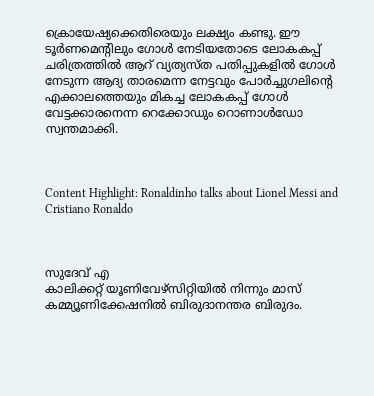ക്രൊയേഷ്യക്കെതിരെയും ലക്ഷ്യം കണ്ടു. ഈ ടൂര്‍ണമെന്റിലും ഗോള്‍ നേടിയതോടെ ലോകകപ്പ് ചരിത്രത്തില്‍ ആറ് വ്യത്യസ്ത പതിപ്പുകളില്‍ ഗോള്‍ നേടുന്ന ആദ്യ താരമെന്ന നേട്ടവും പോര്‍ച്ചുഗലിന്റെ എക്കാലത്തെയും മികച്ച ലോകകപ്പ് ഗോള്‍ വേട്ടക്കാരനെന്ന റെക്കോഡും റൊണാള്‍ഡോ സ്വന്തമാക്കി.



Content Highlight: Ronaldinho talks about Lionel Messi and Cristiano Ronaldo



സുദേവ് എ
കാലിക്കറ്റ് യൂണിവേഴ്‌സിറ്റിയില്‍ നിന്നും മാസ് കമ്മ്യൂണിക്കേഷനില്‍ ബിരുദാനന്തര ബിരുദം.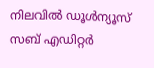നിലവില്‍ ഡൂള്‍ന്യൂസ് സബ് എഡിറ്റര്‍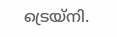ട്രെയ്‌നി.